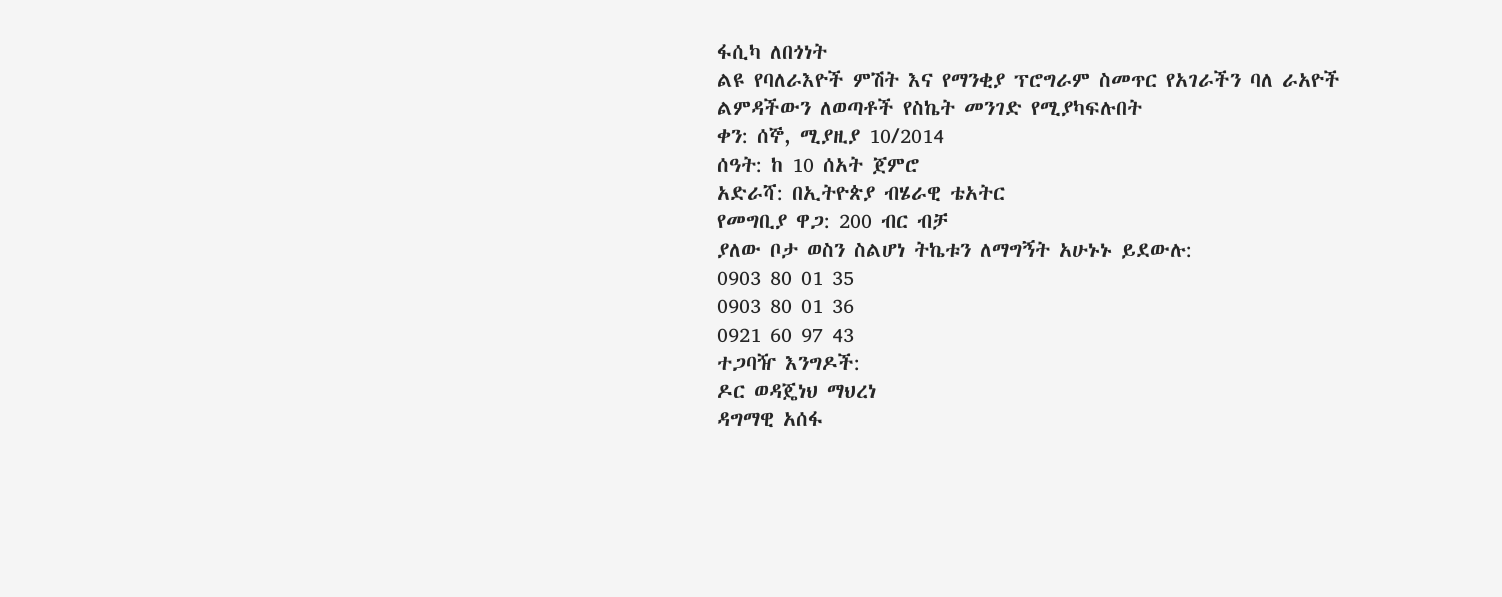ፋሲካ ለበጎነት
ልዩ የባለራእዮች ምሽት እና የማንቂያ ፕሮግራም ስመጥር የአገራችን ባለ ራአዮች ልምዳችውን ለወጣቶች የስኬት መንገድ የሚያካፍሉበት
ቀን: ሰኞ, ሚያዚያ 10/2014
ሰዓት: ከ 10 ሰአት ጀምሮ
አድራሻ: በኢትዮጵያ ብሄራዊ ቴአትር
የመግቢያ ዋጋ: 200 ብር ብቻ
ያለው ቦታ ወስን ስልሆነ ትኬቱን ለማግኝት አሁኑኑ ይደውሉ:
0903 80 01 35
0903 80 01 36
0921 60 97 43
ተጋባዥ እንግዶች:
ዶር ወዳጄነህ ማህረነ
ዳግማዊ አሰፋ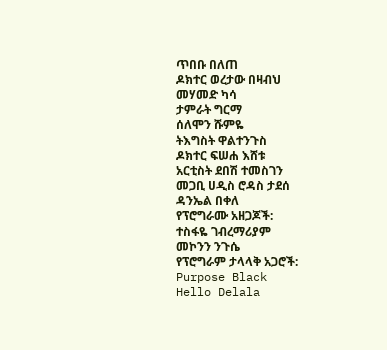ጥበቡ በለጠ
ዶክተር ወረታው በዛብህ
መሃመድ ካሳ
ታምራት ግርማ
ሰለሞን ሹምዬ
ትእግስት ዋልተንጉስ
ዶክተር ፍሠሐ እሸቱ
አርቲስት ደበሽ ተመስገን
መጋቢ ሀዲስ ሮዳስ ታደሰ
ዳንኤል በቀለ
የፕሮግራሙ አዘጋጆች:
ተስፋዬ ገብረማሪያም
መኮንን ንጉሴ
የፕሮግራም ታላላቅ አጋሮች:
Purpose Black
Hello Delala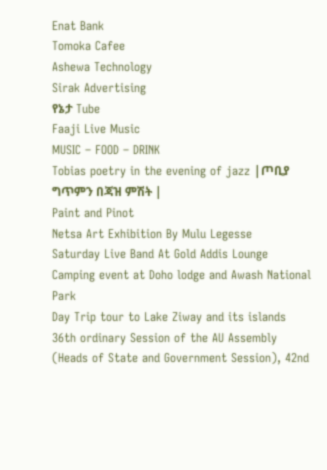Enat Bank
Tomoka Cafee
Ashewa Technology
Sirak Advertising
የኔታ Tube
Faaji Live Music
MUSIC – FOOD – DRINK
Tobias poetry in the evening of jazz |ጦቢያ ግጥምን በጃዝ ምሽት |
Paint and Pinot
Netsa Art Exhibition By Mulu Legesse
Saturday Live Band At Gold Addis Lounge
Camping event at Doho lodge and Awash National Park
Day Trip tour to Lake Ziway and its islands
36th ordinary Session of the AU Assembly (Heads of State and Government Session), 42nd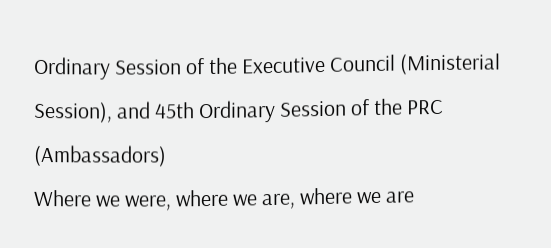Ordinary Session of the Executive Council (Ministerial Session), and 45th Ordinary Session of the PRC (Ambassadors)
Where we were, where we are, where we are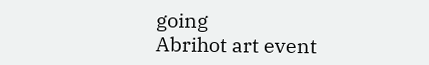going
Abrihot art event